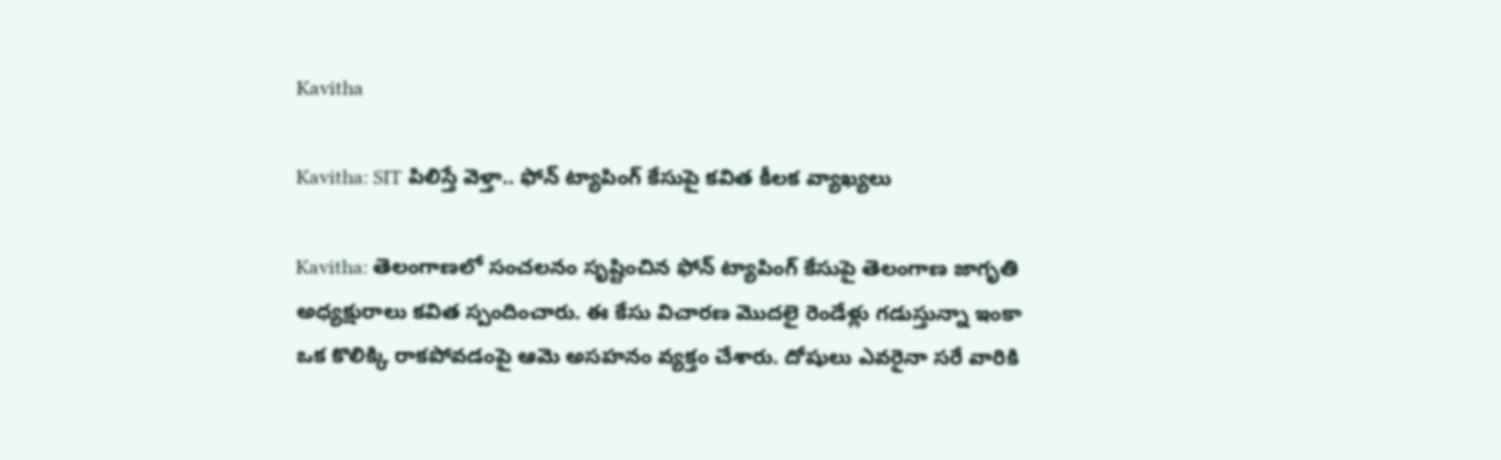Kavitha

Kavitha: SIT పిలిస్తే వెళ్తా.. ఫోన్ ట్యాపింగ్ కేసుపై కవిత కీలక వ్యాఖ్యలు

Kavitha: తెలంగాణలో సంచలనం సృష్టించిన ఫోన్ ట్యాపింగ్ కేసుపై తెలంగాణ జాగృతి అధ్యక్షురాలు కవిత స్పందించారు. ఈ కేసు విచారణ మొదలై రెండేళ్లు గడుస్తున్నా ఇంకా ఒక కొలిక్కి రాకపోవడంపై ఆమె అసహనం వ్యక్తం చేశారు. దోషులు ఎవరైనా సరే వారికి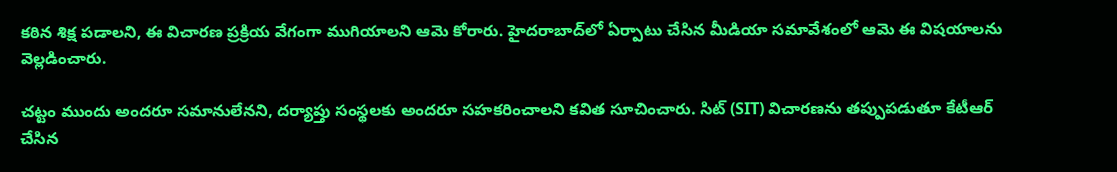కఠిన శిక్ష పడాలని, ఈ విచారణ ప్రక్రియ వేగంగా ముగియాలని ఆమె కోరారు. హైదరాబాద్‌లో ఏర్పాటు చేసిన మీడియా సమావేశంలో ఆమె ఈ విషయాలను వెల్లడించారు.

చట్టం ముందు అందరూ సమానులేనని, దర్యాప్తు సంస్థలకు అందరూ సహకరించాలని కవిత సూచించారు. సిట్ (SIT) విచారణను తప్పుపడుతూ కేటీఆర్ చేసిన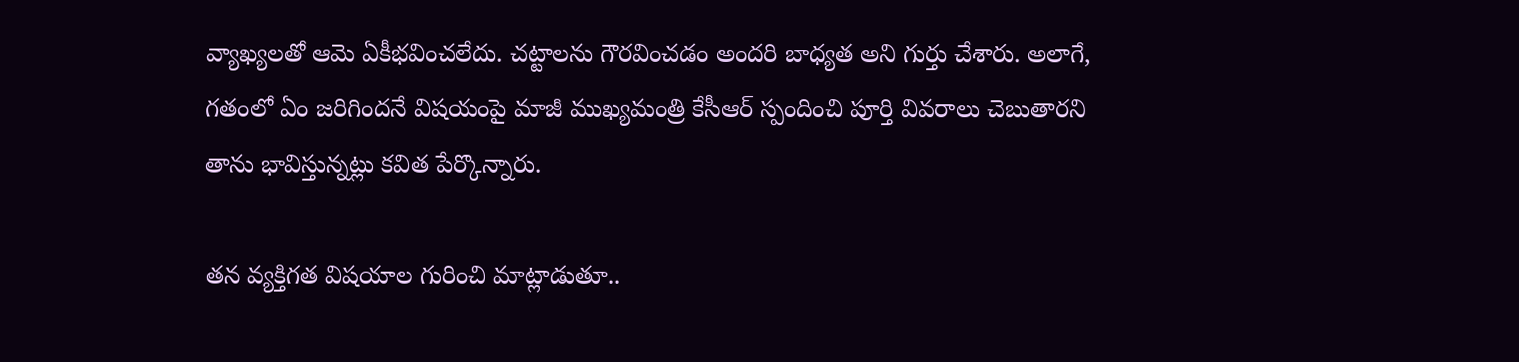వ్యాఖ్యలతో ఆమె ఏకీభవించలేదు. చట్టాలను గౌరవించడం అందరి బాధ్యత అని గుర్తు చేశారు. అలాగే, గతంలో ఏం జరిగిందనే విషయంపై మాజీ ముఖ్యమంత్రి కేసీఆర్ స్పందించి పూర్తి వివరాలు చెబుతారని తాను భావిస్తున్నట్లు కవిత పేర్కొన్నారు.

తన వ్యక్తిగత విషయాల గురించి మాట్లాడుతూ..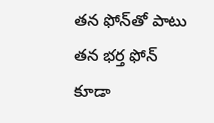తన ఫోన్‌తో పాటు తన భర్త ఫోన్ కూడా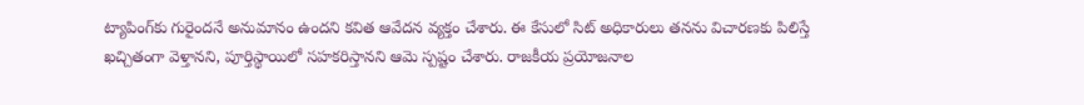ట్యాపింగ్‌కు గురైందనే అనుమానం ఉందని కవిత ఆవేదన వ్యక్తం చేశారు. ఈ కేసులో సిట్ అధికారులు తనను విచారణకు పిలిస్తే ఖచ్చితంగా వెళ్తానని, పూర్తిస్థాయిలో సహకరిస్తానని ఆమె స్పష్టం చేశారు. రాజకీయ ప్రయోజనాల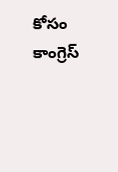కోసం కాంగ్రెస్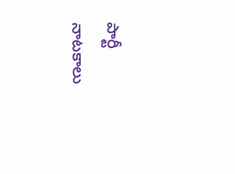పార్టీ నాటకాలు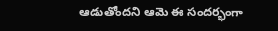ఆడుతోందని ఆమె ఈ సందర్భంగా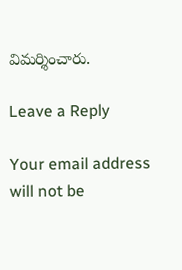విమర్శించారు.

Leave a Reply

Your email address will not be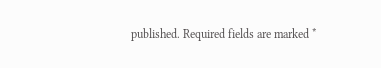published. Required fields are marked *